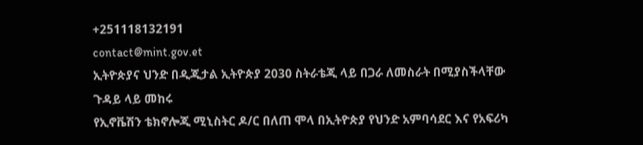+251118132191
contact@mint.gov.et
ኢትዮጵያና ህንድ በዲጂታል ኢትዮጵያ 2030 ስትራቴጂ ላይ በጋራ ለመስራት በሚያስችላቸው ጉዳይ ላይ መከሩ
የኢኖቬሽን ቴክኖሎጂ ሚኒስትር ዶ/ር በለጠ ሞላ በኢትዮጵያ የህንድ አምባሳደር እና የአፍሪካ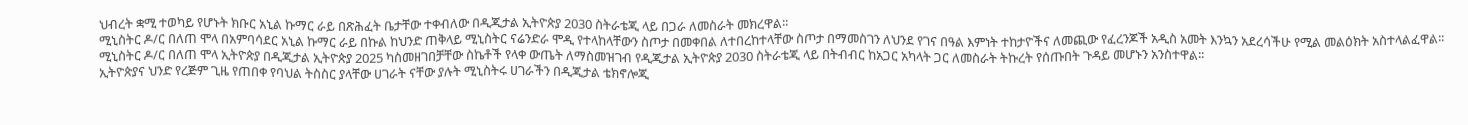ህብረት ቋሚ ተወካይ የሆኑት ክቡር አኒል ኩማር ራይ በጽሕፈት ቤታቸው ተቀብለው በዲጂታል ኢትዮጵያ 2030 ስትራቴጂ ላይ በጋራ ለመስራት መክረዋል፡፡
ሚኒስትር ዶ/ር በለጠ ሞላ በአምባሳደር አኒል ኩማር ራይ በኩል ከህንድ ጠቅላይ ሚኒስትር ናሬንድራ ሞዲ የተላከላቸውን ስጦታ በመቀበል ለተበረከተላቸው ስጦታ በማመስገን ለህንደ የገና በዓል እምነት ተከታዮችና ለመጪው የፈረንጆች አዲስ አመት እንኳን አደረሳችሁ የሚል መልዕክት አስተላልፈዋል፡፡
ሚኒስትር ዶ/ር በለጠ ሞላ ኢትዮጵያ በዲጂታል ኢትዮጵያ 2025 ካስመዘገበቻቸው ስኬቶች የላቀ ውጤት ለማስመዝገብ የዲጂታል ኢትዮጵያ 2030 ስትራቴጂ ላይ በትብብር ከአጋር አካላት ጋር ለመስራት ትኩረት የሰጡበት ጉዳይ መሆኑን አንስተዋል፡፡
ኢትዮጵያና ህንድ የረጅም ጊዜ የጠበቀ የባህል ትስስር ያላቸው ሀገራት ናቸው ያሉት ሚኒስትሩ ሀገራችን በዲጂታል ቴክኖሎጂ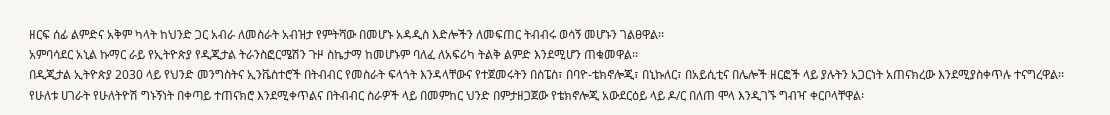ዘርፍ ሰፊ ልምድና አቅም ካላት ከህንድ ጋር አብራ ለመስራት አብዝታ የምትሻው በመሆኑ አዳዲስ እድሎችን ለመፍጠር ትብብሩ ወሳኝ መሆኑን ገልፀዋል፡፡
አምባሳደር አኒል ኩማር ራይ የኢትዮጵያ የዲጂታል ትራንስፎርሜሽን ጉዞ ስኬታማ ከመሆኑም ባለፈ ለአፍሪካ ትልቅ ልምድ እንደሚሆን ጠቁመዋል፡፡
በዲጂታል ኢትዮጵያ 2030 ላይ የህንድ መንግስትና ኢንቬስተሮች በትብብር የመስራት ፍላጎት እንዳላቸውና የተጀመሩትን በስፔስ፣ በባዮ-ቴክኖሎጂ፣ በኒኩለር፣ በአይሲቲና በሌሎች ዘርፎች ላይ ያሉትን አጋርነት አጠናክረው እንደሚያስቀጥሉ ተናግረዋል፡፡
የሁለቱ ሀገራት የሁለትዮሽ ግኑኝነት በቀጣይ ተጠናክሮ እንደሚቀጥልና በትብብር ስራዎች ላይ በመምከር ህንድ በምታዘጋጀው የቴክኖሎጂ አውደርዕይ ላይ ዶ/ር በለጠ ሞላ እንዲገኙ ግብዣ ቀርቦላቸዋል፡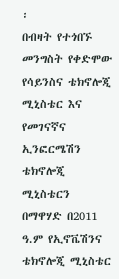፡
በብዛት የተጎበኙ
መንግስት የቀድሞው የሳይንስና ቴክኖሎጂ ሚኒስቴር እና የመገናኛና ኢንፎርሜሽን ቴክኖሎጂ ሚኒስቴርን በማዋሃድ በ2011 ዓ.ም የኢኖቬሽንና ቴክኖሎጂ ሚኒስቴር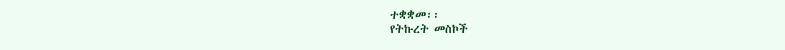ተቋቋመ፡፡
የትኩረት መስኮች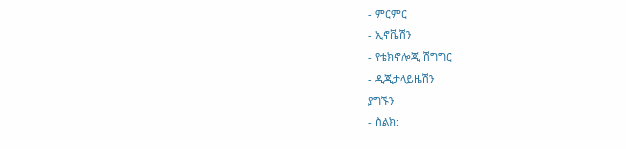- ምርምር
- ኢኖቬሽን
- የቴክኖሎጂ ሽግግር
- ዲጂታላይዜሽን
ያግኙን
- ስልክ: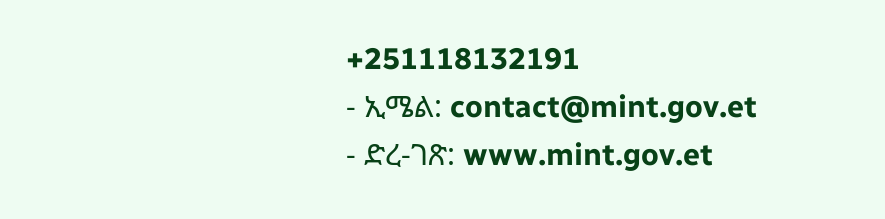+251118132191
- ኢሜል: contact@mint.gov.et
- ድረ-ገጽ: www.mint.gov.et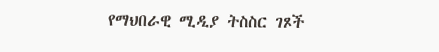የማህበራዊ ሚዲያ ትስስር ገጾች